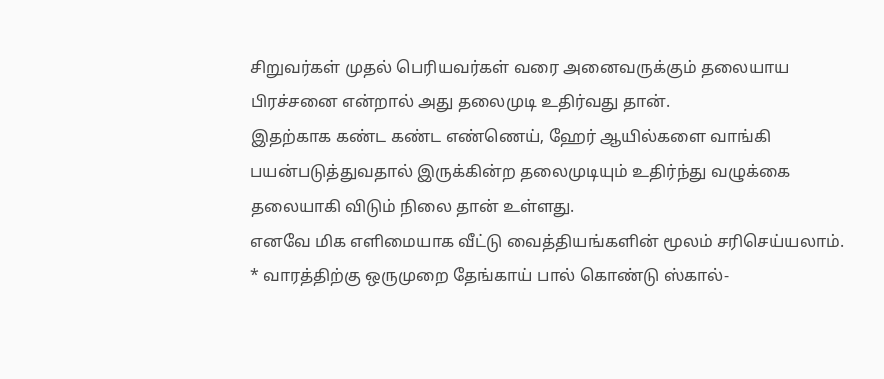சிறுவர்கள் முதல் பெரியவர்கள் வரை அனைவருக்கும் தலையாய பிரச்சனை என்றால் அது தலைமுடி உதிர்வது தான்.
இதற்காக கண்ட கண்ட எண்ணெய், ஹேர் ஆயில்களை வாங்கி பயன்படுத்துவதால் இருக்கின்ற தலைமுடியும் உதிர்ந்து வழுக்கை தலையாகி விடும் நிலை தான் உள்ளது.
எனவே மிக எளிமையாக வீட்டு வைத்தியங்களின் மூலம் சரிசெய்யலாம்.
* வாரத்திற்கு ஒருமுறை தேங்காய் பால் கொண்டு ஸ்கால்-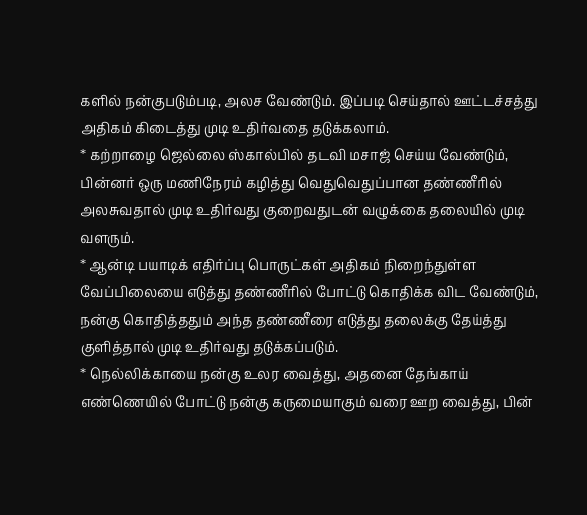களில் நன்குபடும்படி, அலச வேண்டும். இப்படி செய்தால் ஊட்டச்சத்து அதிகம் கிடைத்து முடி உதிர்வதை தடுக்கலாம்.
* கற்றாழை ஜெல்லை ஸ்கால்பில் தடவி மசாஜ் செய்ய வேண்டும், பின்னர் ஒரு மணிநேரம் கழித்து வெதுவெதுப்பான தண்ணீரில் அலசுவதால் முடி உதிர்வது குறைவதுடன் வழுக்கை தலையில் முடி வளரும்.
* ஆன்டி பயாடிக் எதிர்ப்பு பொருட்கள் அதிகம் நிறைந்துள்ள வேப்பிலையை எடுத்து தண்ணீரில் போட்டு கொதிக்க விட வேண்டும், நன்கு கொதித்ததும் அந்த தண்ணீரை எடுத்து தலைக்கு தேய்த்து குளித்தால் முடி உதிர்வது தடுக்கப்படும்.
* நெல்லிக்காயை நன்கு உலர வைத்து, அதனை தேங்காய் எண்ணெயில் போட்டு நன்கு கருமையாகும் வரை ஊற வைத்து, பின்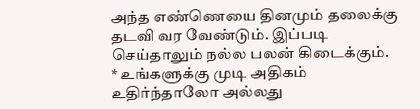அந்த எண்ணெயை தினமும் தலைக்கு தடவி வர வேண்டும். இப்படி செய்தாலும் நல்ல பலன் கிடைக்கும்.
* உங்களுக்கு முடி அதிகம் உதிர்ந்தாலோ அல்லது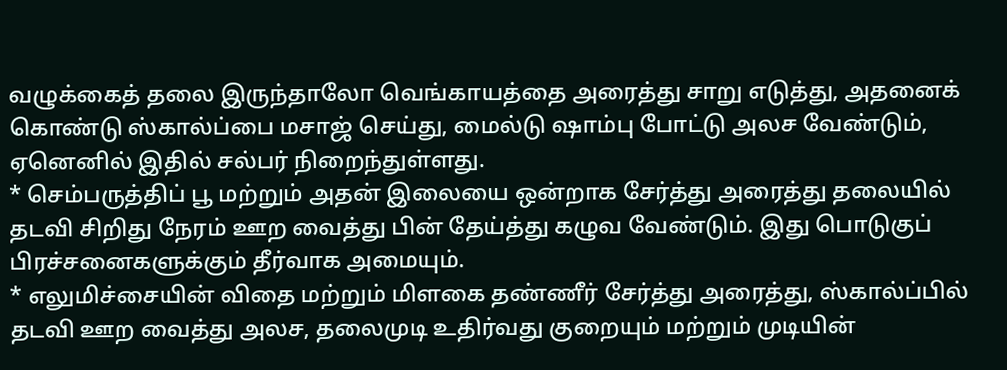வழுக்கைத் தலை இருந்தாலோ வெங்காயத்தை அரைத்து சாறு எடுத்து, அதனைக் கொண்டு ஸ்கால்ப்பை மசாஜ் செய்து, மைல்டு ஷாம்பு போட்டு அலச வேண்டும், ஏனெனில் இதில் சல்பர் நிறைந்துள்ளது.
* செம்பருத்திப் பூ மற்றும் அதன் இலையை ஒன்றாக சேர்த்து அரைத்து தலையில் தடவி சிறிது நேரம் ஊற வைத்து பின் தேய்த்து கழுவ வேண்டும். இது பொடுகுப் பிரச்சனைகளுக்கும் தீர்வாக அமையும்.
* எலுமிச்சையின் விதை மற்றும் மிளகை தண்ணீர் சேர்த்து அரைத்து, ஸ்கால்ப்பில் தடவி ஊற வைத்து அலச, தலைமுடி உதிர்வது குறையும் மற்றும் முடியின்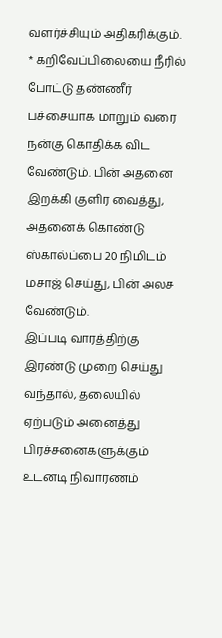வளர்ச்சியும் அதிகரிக்கும்.
* கறிவேப்பிலையை நீரில் போட்டு தண்ணீர் பச்சையாக மாறும் வரை நன்கு கொதிக்க விட வேண்டும். பின் அதனை இறக்கி குளிர வைத்து, அதனைக் கொண்டு ஸ்கால்ப்பை 20 நிமிடம் மசாஜ் செய்து, பின் அலச வேண்டும்.
இப்படி வாரத்திற்கு இரண்டு முறை செய்து வந்தால், தலையில் ஏற்படும் அனைத்து பிரச்சனைகளுக்கும் உடனடி நிவாரணம்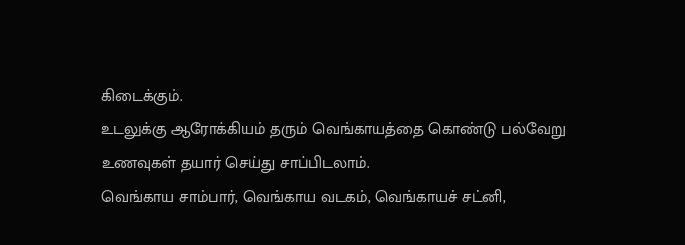கிடைக்கும்.
உடலுக்கு ஆரோக்கியம் தரும் வெங்காயத்தை கொண்டு பல்வேறு உணவுகள் தயார் செய்து சாப்பிடலாம்.
வெங்காய சாம்பார், வெங்காய வடகம், வெங்காயச் சட்னி,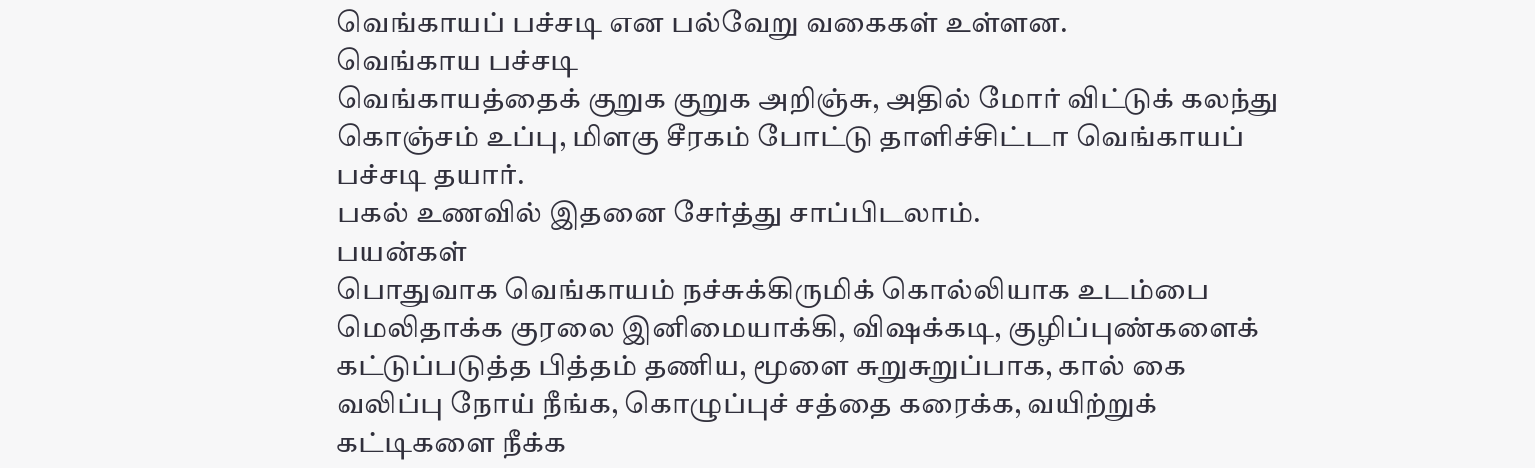வெங்காயப் பச்சடி என பல்வேறு வகைகள் உள்ளன.
வெங்காய பச்சடி
வெங்காயத்தைக் குறுக குறுக அறிஞ்சு, அதில் மோர் விட்டுக் கலந்து கொஞ்சம் உப்பு, மிளகு சீரகம் போட்டு தாளிச்சிட்டா வெங்காயப் பச்சடி தயார்.
பகல் உணவில் இதனை சேர்த்து சாப்பிடலாம்.
பயன்கள்
பொதுவாக வெங்காயம் நச்சுக்கிருமிக் கொல்லியாக உடம்பை மெலிதாக்க குரலை இனிமையாக்கி, விஷக்கடி, குழிப்புண்களைக் கட்டுப்படுத்த பித்தம் தணிய, மூளை சுறுசுறுப்பாக, கால் கை வலிப்பு நோய் நீங்க, கொழுப்புச் சத்தை கரைக்க, வயிற்றுக் கட்டிகளை நீக்க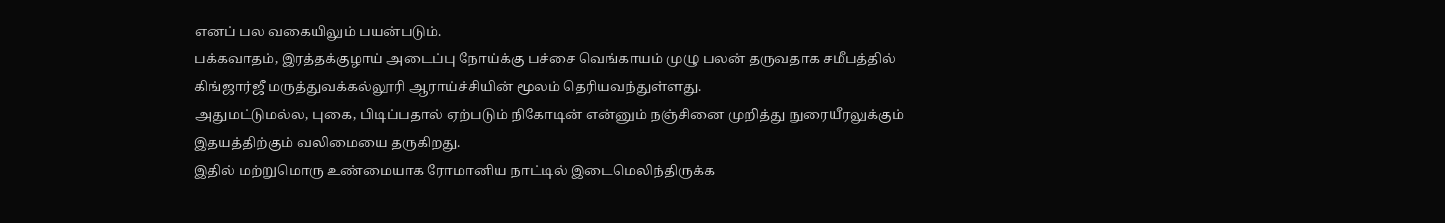எனப் பல வகையிலும் பயன்படும்.
பக்கவாதம், இரத்தக்குழாய் அடைப்பு நோய்க்கு பச்சை வெங்காயம் முழு பலன் தருவதாக சமீபத்தில் கிங்ஜார்ஜீ மருத்துவக்கல்லூரி ஆராய்ச்சியின் மூலம் தெரியவந்துள்ளது.
அதுமட்டுமல்ல, புகை, பிடிப்பதால் ஏற்படும் நிகோடின் என்னும் நஞ்சினை முறித்து நுரையீரலுக்கும் இதயத்திற்கும் வலிமையை தருகிறது.
இதில் மற்றுமொரு உண்மையாக ரோமானிய நாட்டில் இடைமெலிந்திருக்க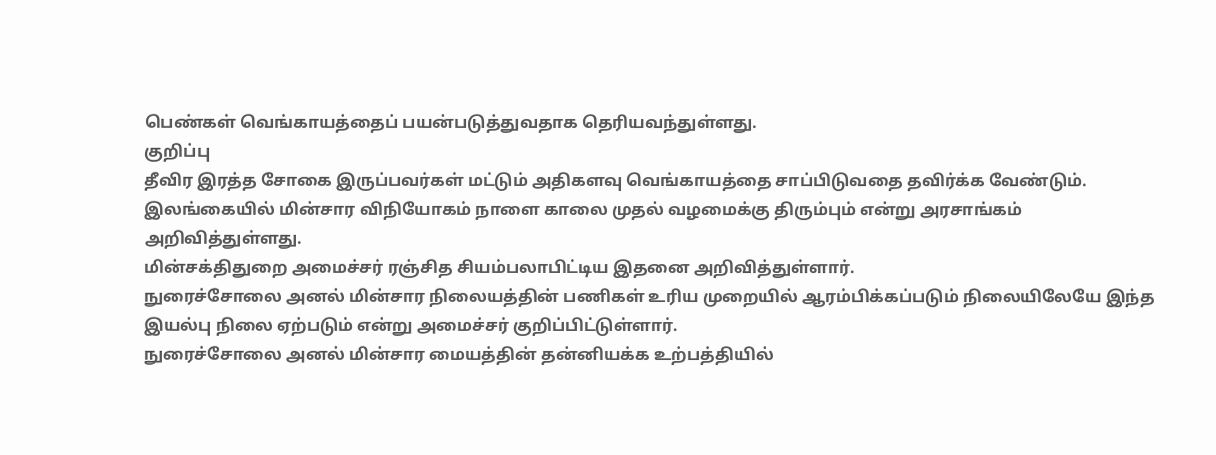பெண்கள் வெங்காயத்தைப் பயன்படுத்துவதாக தெரியவந்துள்ளது.
குறிப்பு
தீவிர இரத்த சோகை இருப்பவர்கள் மட்டும் அதிகளவு வெங்காயத்தை சாப்பிடுவதை தவிர்க்க வேண்டும்.
இலங்கையில் மின்சார விநியோகம் நாளை காலை முதல் வழமைக்கு திரும்பும் என்று அரசாங்கம் அறிவித்துள்ளது.
மின்சக்திதுறை அமைச்சர் ரஞ்சித சியம்பலாபிட்டிய இதனை அறிவித்துள்ளார்.
நுரைச்சோலை அனல் மின்சார நிலையத்தின் பணிகள் உரிய முறையில் ஆரம்பிக்கப்படும் நிலையிலேயே இந்த இயல்பு நிலை ஏற்படும் என்று அமைச்சர் குறிப்பிட்டுள்ளார்.
நுரைச்சோலை அனல் மின்சார மையத்தின் தன்னியக்க உற்பத்தியில்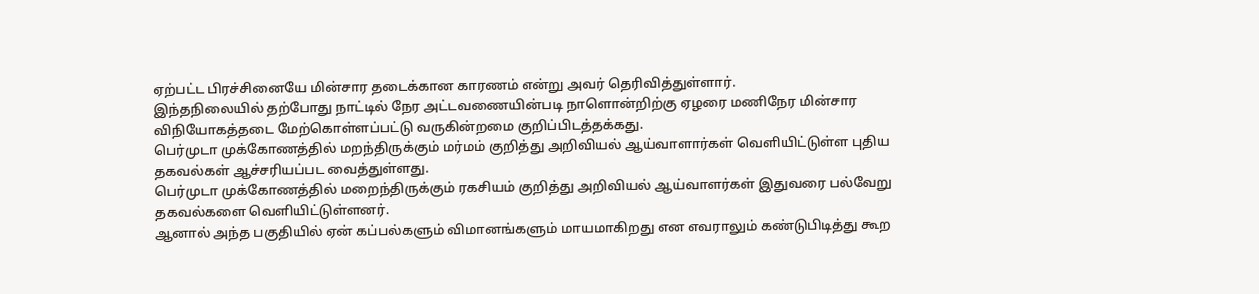ஏற்பட்ட பிரச்சினையே மின்சார தடைக்கான காரணம் என்று அவர் தெரிவித்துள்ளார்.
இந்தநிலையில் தற்போது நாட்டில் நேர அட்டவணையின்படி நாளொன்றிற்கு ஏழரை மணிநேர மின்சார விநியோகத்தடை மேற்கொள்ளப்பட்டு வருகின்றமை குறிப்பிடத்தக்கது.
பெர்முடா முக்கோணத்தில் மறந்திருக்கும் மர்மம் குறித்து அறிவியல் ஆய்வாளார்கள் வெளியிட்டுள்ள புதிய தகவல்கள் ஆச்சரியப்பட வைத்துள்ளது.
பெர்முடா முக்கோணத்தில் மறைந்திருக்கும் ரகசியம் குறித்து அறிவியல் ஆய்வாளர்கள் இதுவரை பல்வேறு தகவல்களை வெளியிட்டுள்ளனர்.
ஆனால் அந்த பகுதியில் ஏன் கப்பல்களும் விமானங்களும் மாயமாகிறது என எவராலும் கண்டுபிடித்து கூற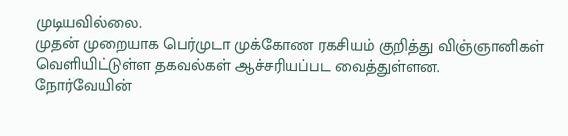முடியவில்லை.
முதன் முறையாக பெர்முடா முக்கோண ரகசியம் குறித்து விஞ்ஞானிகள் வெளியிட்டுள்ள தகவல்கள் ஆச்சரியப்பட வைத்துள்ளன.
நோர்வேயின்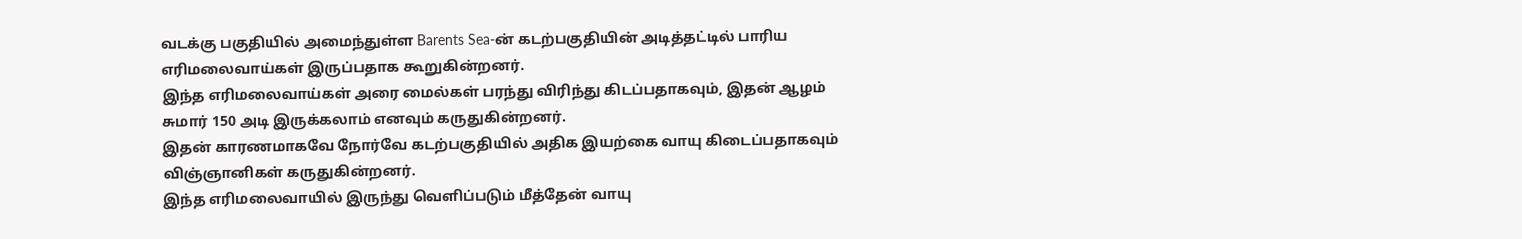வடக்கு பகுதியில் அமைந்துள்ள Barents Sea-ன் கடற்பகுதியின் அடித்தட்டில் பாரிய எரிமலைவாய்கள் இருப்பதாக கூறுகின்றனர்.
இந்த எரிமலைவாய்கள் அரை மைல்கள் பரந்து விரிந்து கிடப்பதாகவும், இதன் ஆழம் சுமார் 150 அடி இருக்கலாம் எனவும் கருதுகின்றனர்.
இதன் காரணமாகவே நோர்வே கடற்பகுதியில் அதிக இயற்கை வாயு கிடைப்பதாகவும் விஞ்ஞானிகள் கருதுகின்றனர்.
இந்த எரிமலைவாயில் இருந்து வெளிப்படும் மீத்தேன் வாயு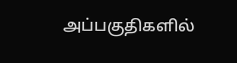அப்பகுதிகளில்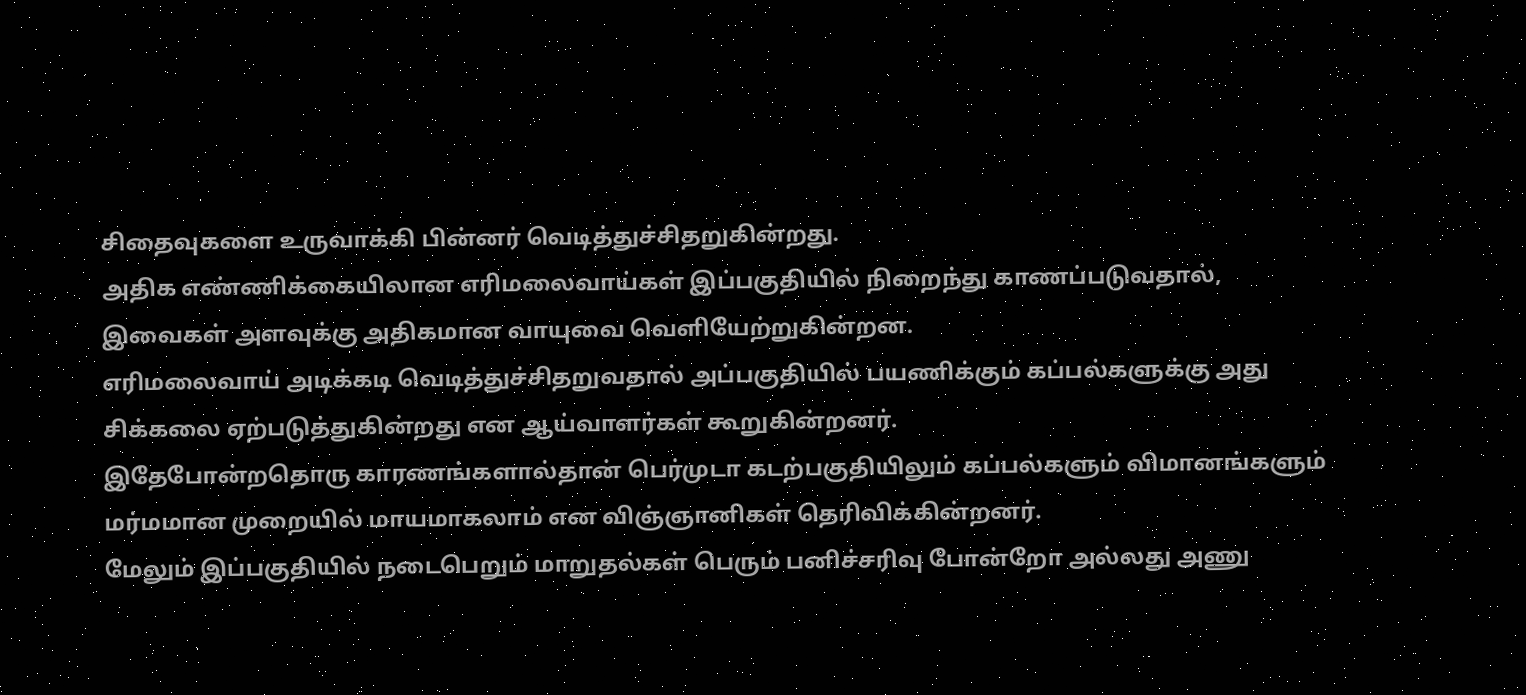சிதைவுகளை உருவாக்கி பின்னர் வெடித்துச்சிதறுகின்றது.
அதிக எண்ணிக்கையிலான எரிமலைவாய்கள் இப்பகுதியில் நிறைந்து காணப்படுவதால், இவைகள் அளவுக்கு அதிகமான வாயுவை வெளியேற்றுகின்றன.
எரிமலைவாய் அடிக்கடி வெடித்துச்சிதறுவதால் அப்பகுதியில் பயணிக்கும் கப்பல்களுக்கு அது சிக்கலை ஏற்படுத்துகின்றது என ஆய்வாளர்கள் கூறுகின்றனர்.
இதேபோன்றதொரு காரணங்களால்தான் பெர்முடா கடற்பகுதியிலும் கப்பல்களும் விமானங்களும் மர்மமான முறையில் மாயமாகலாம் என விஞ்ஞானிகள் தெரிவிக்கின்றனர்.
மேலும் இப்பகுதியில் நடைபெறும் மாறுதல்கள் பெரும் பனிச்சரிவு போன்றோ அல்லது அணு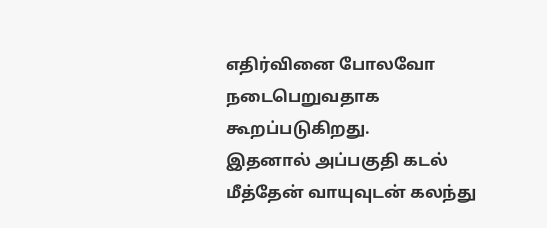எதிர்வினை போலவோ நடைபெறுவதாக கூறப்படுகிறது.
இதனால் அப்பகுதி கடல் மீத்தேன் வாயுவுடன் கலந்து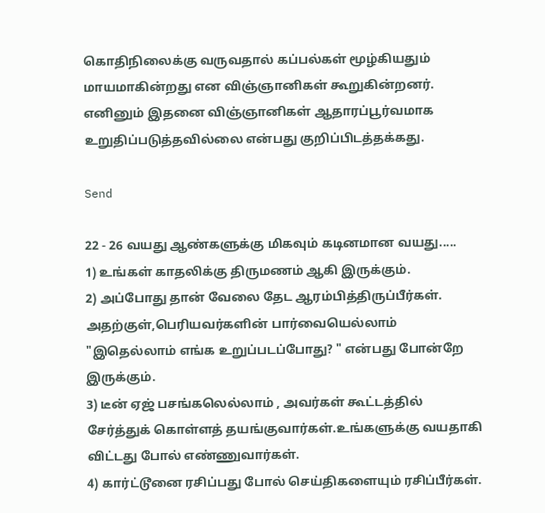கொதிநிலைக்கு வருவதால் கப்பல்கள் மூழ்கியதும் மாயமாகின்றது என விஞ்ஞானிகள் கூறுகின்றனர்.
எனினும் இதனை விஞ்ஞானிகள் ஆதாரப்பூர்வமாக உறுதிப்படுத்தவில்லை என்பது குறிப்பிடத்தக்கது.

Send

22 - 26 வயது ஆண்களுக்கு மிகவும் கடினமான வயது.....
1) உங்கள் காதலிக்கு திருமணம் ஆகி இருக்கும்.
2) அப்போது தான் வேலை தேட ஆரம்பித்திருப்பீர்கள். அதற்குள்,பெரியவர்களின் பார்வையெல்லாம் "இதெல்லாம் எங்க உறுப்படப்போது? " என்பது போன்றே இருக்கும்.
3) டீன் ஏஜ் பசங்கலெல்லாம் , அவர்கள் கூட்டத்தில் சேர்த்துக் கொள்ளத் தயங்குவார்கள்.உங்களுக்கு வயதாகி விட்டது போல் எண்ணுவார்கள்.
4) கார்ட்டூனை ரசிப்பது போல் செய்திகளையும் ரசிப்பீர்கள்.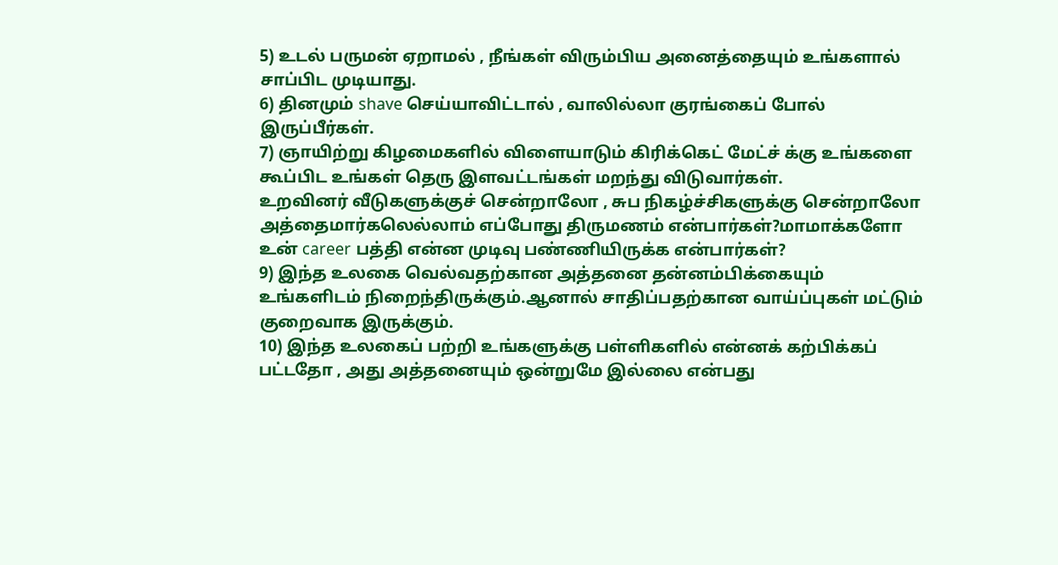5) உடல் பருமன் ஏறாமல் , நீங்கள் விரும்பிய அனைத்தையும் உங்களால் சாப்பிட முடியாது.
6) தினமும் shave செய்யாவிட்டால் , வாலில்லா குரங்கைப் போல் இருப்பீர்கள்.
7) ஞாயிற்று கிழமைகளில் விளையாடும் கிரிக்கெட் மேட்ச் க்கு உங்களை கூப்பிட உங்கள் தெரு இளவட்டங்கள் மறந்து விடுவார்கள்.
உறவினர் வீடுகளுக்குச் சென்றாலோ , சுப நிகழ்ச்சிகளுக்கு சென்றாலோ அத்தைமார்கலெல்லாம் எப்போது திருமணம் என்பார்கள்?மாமாக்களோ உன் career பத்தி என்ன முடிவு பண்ணியிருக்க என்பார்கள்?
9) இந்த உலகை வெல்வதற்கான அத்தனை தன்னம்பிக்கையும் உங்களிடம் நிறைந்திருக்கும்.ஆனால் சாதிப்பதற்கான வாய்ப்புகள் மட்டும் குறைவாக இருக்கும்.
10) இந்த உலகைப் பற்றி உங்களுக்கு பள்ளிகளில் என்னக் கற்பிக்கப் பட்டதோ , அது அத்தனையும் ஒன்றுமே இல்லை என்பது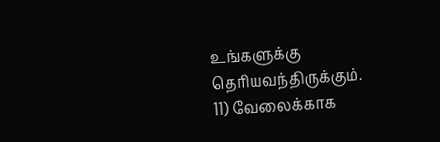உங்களுக்கு தெரியவந்திருக்கும்.
11) வேலைக்காக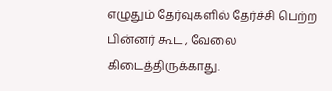எழுதும் தேர்வுகளில் தேர்ச்சி பெற்ற பின்னர் கூட , வேலை கிடைத்திருக்காது.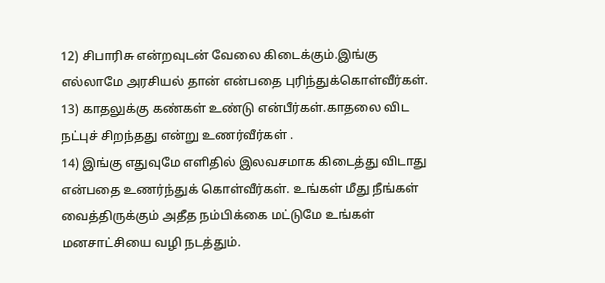12) சிபாரிசு என்றவுடன் வேலை கிடைக்கும்.இங்கு எல்லாமே அரசியல் தான் என்பதை புரிந்துக்கொள்வீர்கள்.
13) காதலுக்கு கண்கள் உண்டு என்பீர்கள்.காதலை விட நட்புச் சிறந்தது என்று உணர்வீர்கள் .
14) இங்கு எதுவுமே எளிதில் இலவசமாக கிடைத்து விடாது என்பதை உணர்ந்துக் கொள்வீர்கள். உங்கள் மீது நீங்கள் வைத்திருக்கும் அதீத நம்பிக்கை மட்டுமே உங்கள் மனசாட்சியை வழி நடத்தும்.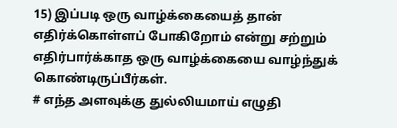15) இப்படி ஒரு வாழ்க்கையைத் தான் எதிர்க்கொள்ளப் போகிறோம் என்று சற்றும் எதிர்பார்க்காத ஒரு வாழ்க்கையை வாழ்ந்துக் கொண்டிருப்பீர்கள்.
# எந்த அளவுக்கு துல்லியமாய் எழுதி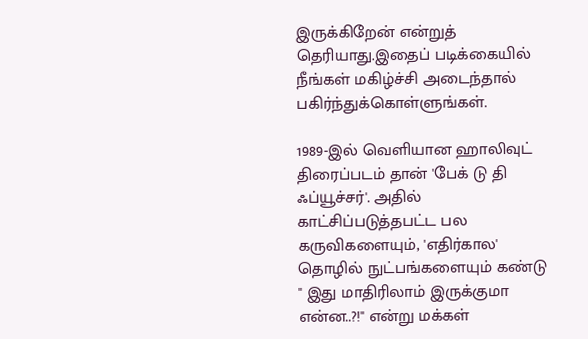இருக்கிறேன் என்றுத் தெரியாது.இதைப் படிக்கையில் நீங்கள் மகிழ்ச்சி அடைந்தால் பகிர்ந்துக்கொள்ளுங்கள்.

1989-இல் வெளியான ஹாலிவுட் திரைப்படம் தான் 'பேக் டு தி ஃப்யூச்சர்'. அதில் காட்சிப்படுத்தபட்ட பல கருவிகளையும், 'எதிர்கால' தொழில் நுட்பங்களையும் கண்டு " இது மாதிரிலாம் இருக்குமா என்ன..?!" என்று மக்கள்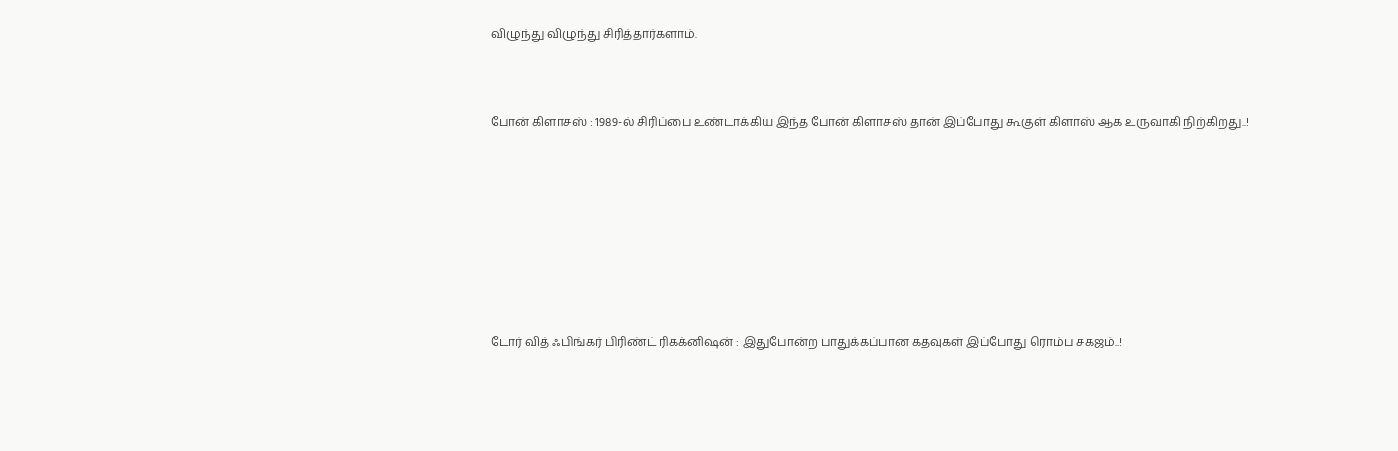விழுந்து விழுந்து சிரித்தார்களாம்.



போன் கிளாசஸ் : 1989-ல் சிரிப்பை உண்டாக்கிய இந்த போன் கிளாசஸ் தான் இப்போது கூகுள் கிளாஸ் ஆக உருவாகி நிற்கிறது..!









டோர் வித் ஃபிங்கர் பிரிண்ட் ரிகக்னிஷன் : இதுபோன்ற பாதுக்கப்பான கதவுகள் இப்போது ரொம்ப சகஜம்..!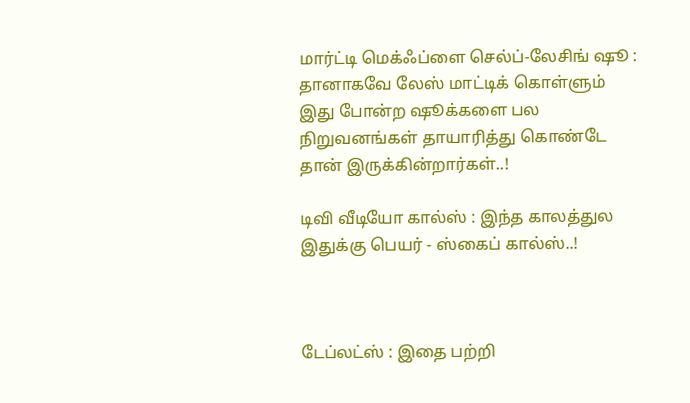மார்ட்டி மெக்ஃப்ளை செல்ப்-லேசிங் ஷூ : தானாகவே லேஸ் மாட்டிக் கொள்ளும் இது போன்ற ஷூக்களை பல நிறுவனங்கள் தாயாரித்து கொண்டே தான் இருக்கின்றார்கள்..!

டிவி வீடியோ கால்ஸ் : இந்த காலத்துல இதுக்கு பெயர் - ஸ்கைப் கால்ஸ்..!



டேப்லட்ஸ் : இதை பற்றி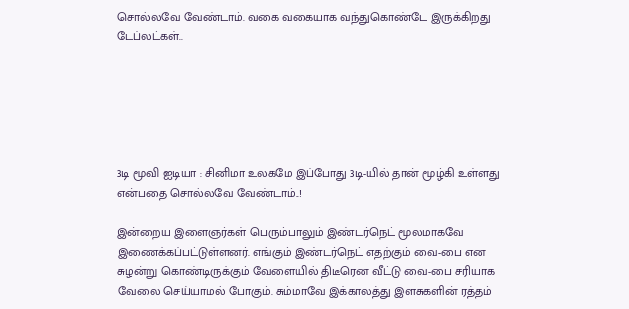சொல்லவே வேண்டாம். வகை வகையாக வந்துகொண்டே இருக்கிறது டேப்லட்கள்..






3டி மூவி ஐடியா : சினிமா உலகமே இப்போது 3டி-யில் தான் மூழ்கி உள்ளது என்பதை சொல்லவே வேண்டாம்..!

இன்றைய இளைஞர்கள் பெரும்பாலும் இண்டர்நெட் மூலமாகவே இணைக்கப்பட்டுள்ளனர். எங்கும் இண்டர்நெட் எதற்கும் வை-பை என சுழன்று கொண்டிருக்கும் வேளையில் திடீரென வீட்டு வை-பை சரியாக வேலை செய்யாமல் போகும். சும்மாவே இக்காலத்து இளசுகளின் ரத்தம்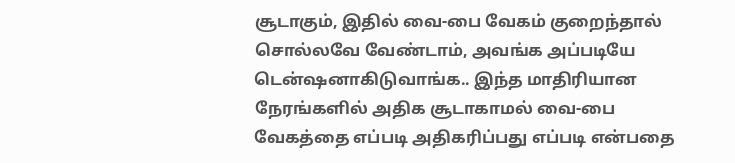சூடாகும், இதில் வை-பை வேகம் குறைந்தால் சொல்லவே வேண்டாம், அவங்க அப்படியே டென்ஷனாகிடுவாங்க.. இந்த மாதிரியான நேரங்களில் அதிக சூடாகாமல் வை-பை வேகத்தை எப்படி அதிகரிப்பது எப்படி என்பதை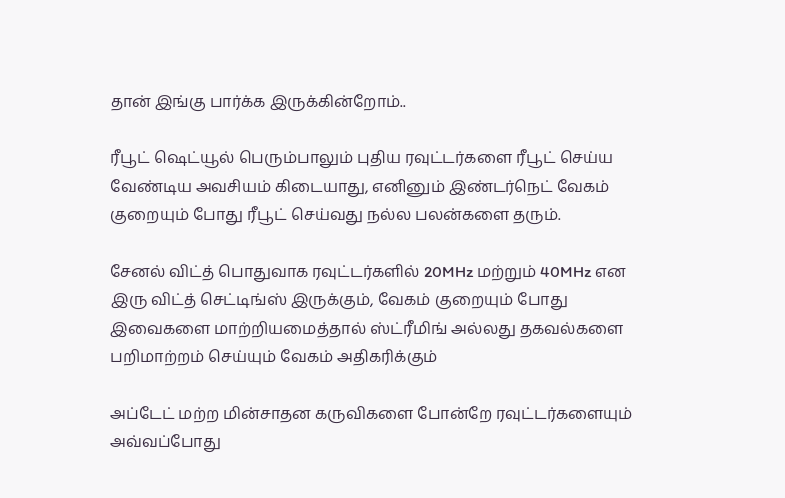தான் இங்கு பார்க்க இருக்கின்றோம்..

ரீபூட் ஷெட்யூல் பெரும்பாலும் புதிய ரவுட்டர்களை ரீபூட் செய்ய வேண்டிய அவசியம் கிடையாது, எனினும் இண்டர்நெட் வேகம் குறையும் போது ரீபூட் செய்வது நல்ல பலன்களை தரும்.

சேனல் விட்த் பொதுவாக ரவுட்டர்களில் 20MHz மற்றும் 40MHz என இரு விட்த் செட்டிங்ஸ் இருக்கும், வேகம் குறையும் போது இவைகளை மாற்றியமைத்தால் ஸ்ட்ரீமிங் அல்லது தகவல்களை பறிமாற்றம் செய்யும் வேகம் அதிகரிக்கும்

அப்டேட் மற்ற மின்சாதன கருவிகளை போன்றே ரவுட்டர்களையும் அவ்வப்போது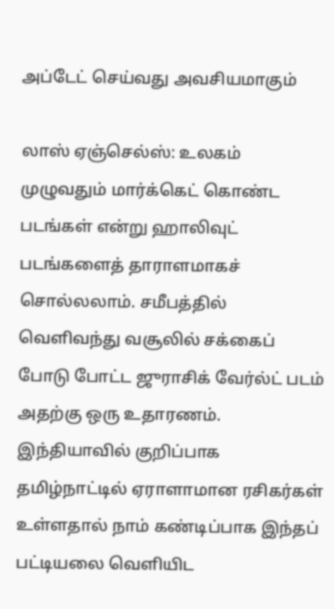அப்டேட் செய்வது அவசியமாகும்

லாஸ் ஏஞ்செல்ஸ்: உலகம் முழுவதும் மார்க்கெட் கொண்ட படங்கள் என்று ஹாலிவுட் படங்களைத் தாராளமாகச் சொல்லலாம். சமீபத்தில் வெளிவந்து வசூலில் சக்கைப் போடு போட்ட ஜுராசிக் வேர்ல்ட் படம் அதற்கு ஒரு உதாரணம். இந்தியாவில் குறிப்பாக தமிழ்நாட்டில் ஏராளாமான ரசிகர்கள் உள்ளதால் நாம் கண்டிப்பாக இந்தப் பட்டியலை வெளியிட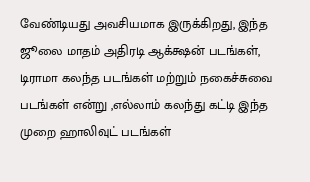வேண்டியது அவசியமாக இருக்கிறது, இந்த ஜூலை மாதம் அதிரடி ஆக்க்ஷன் படங்கள், டிராமா கலந்த படங்கள் மற்றும் நகைச்சுவை படங்கள் என்று ,எல்லாம் கலந்து கட்டி இந்த முறை ஹாலிவுட் படங்கள்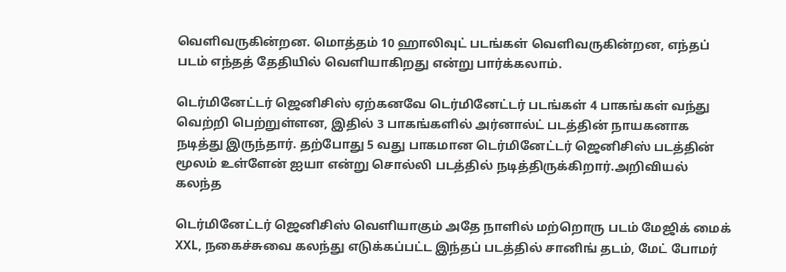வெளிவருகின்றன. மொத்தம் 10 ஹாலிவுட் படங்கள் வெளிவருகின்றன, எந்தப் படம் எந்தத் தேதியில் வெளியாகிறது என்று பார்க்கலாம்.

டெர்மினேட்டர் ஜெனிசிஸ் ஏற்கனவே டெர்மினேட்டர் படங்கள் 4 பாகங்கள் வந்து வெற்றி பெற்றுள்ளன, இதில் 3 பாகங்களில் அர்னால்ட் படத்தின் நாயகனாக நடித்து இருந்தார். தற்போது 5 வது பாகமான டெர்மினேட்டர் ஜெனிசிஸ் படத்தின் மூலம் உள்ளேன் ஐயா என்று சொல்லி படத்தில் நடித்திருக்கிறார்.அறிவியல் கலந்த

டெர்மினேட்டர் ஜெனிசிஸ் வெளியாகும் அதே நாளில் மற்றொரு படம் மேஜிக் மைக் XXL, நகைச்சுவை கலந்து எடுக்கப்பட்ட இந்தப் படத்தில் சானிங் தடம், மேட் போமர்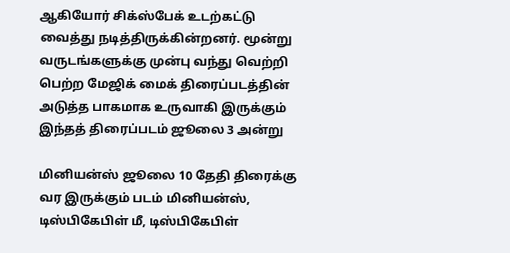ஆகியோர் சிக்ஸ்பேக் உடற்கட்டு வைத்து நடித்திருக்கின்றனர். மூன்று வருடங்களுக்கு முன்பு வந்து வெற்றி பெற்ற மேஜிக் மைக் திரைப்படத்தின் அடுத்த பாகமாக உருவாகி இருக்கும் இந்தத் திரைப்படம் ஜூலை 3 அன்று

மினியன்ஸ் ஜூலை 10 தேதி திரைக்கு வர இருக்கும் படம் மினியன்ஸ், டிஸ்பிகேபிள் மீ, டிஸ்பிகேபிள்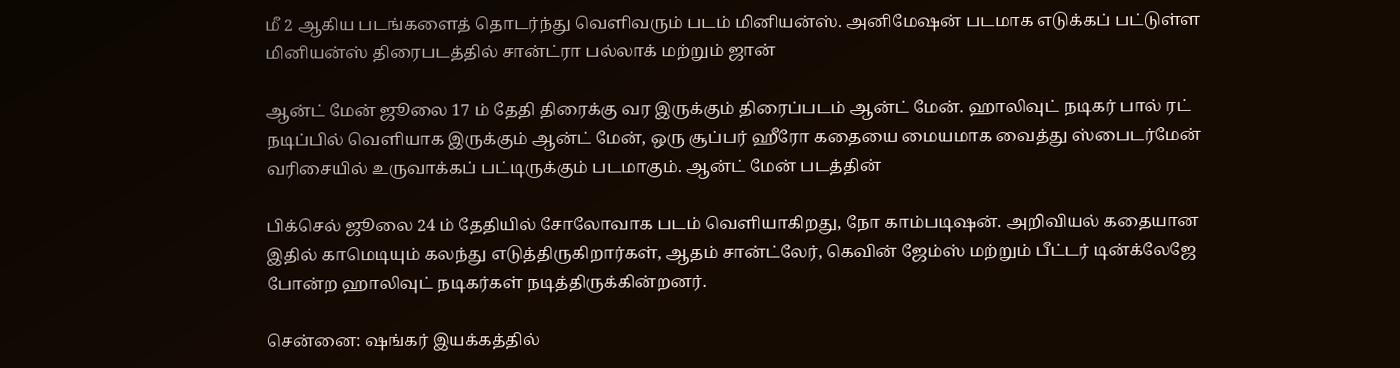மீ 2 ஆகிய படங்களைத் தொடர்ந்து வெளிவரும் படம் மினியன்ஸ். அனிமேஷன் படமாக எடுக்கப் பட்டுள்ள மினியன்ஸ் திரைபடத்தில் சான்ட்ரா பல்லாக் மற்றும் ஜான்

ஆன்ட் மேன் ஜூலை 17 ம் தேதி திரைக்கு வர இருக்கும் திரைப்படம் ஆன்ட் மேன். ஹாலிவுட் நடிகர் பால் ரட் நடிப்பில் வெளியாக இருக்கும் ஆன்ட் மேன், ஒரு சூப்பர் ஹீரோ கதையை மையமாக வைத்து ஸ்பைடர்மேன் வரிசையில் உருவாக்கப் பட்டிருக்கும் படமாகும். ஆன்ட் மேன் படத்தின்

பிக்செல் ஜூலை 24 ம் தேதியில் சோலோவாக படம் வெளியாகிறது, நோ காம்படிஷன். அறிவியல் கதையான இதில் காமெடியும் கலந்து எடுத்திருகிறார்கள், ஆதம் சான்ட்லேர், கெவின் ஜேம்ஸ் மற்றும் பீட்டர் டின்க்லேஜே போன்ற ஹாலிவுட் நடிகர்கள் நடித்திருக்கின்றனர்.

சென்னை: ஷங்கர் இயக்கத்தில்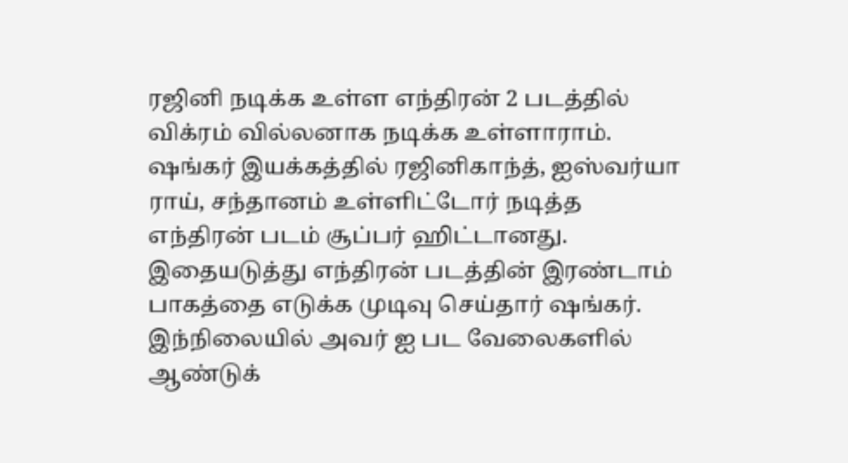ரஜினி நடிக்க உள்ள எந்திரன் 2 படத்தில் விக்ரம் வில்லனாக நடிக்க உள்ளாராம். ஷங்கர் இயக்கத்தில் ரஜினிகாந்த், ஐஸ்வர்யா ராய், சந்தானம் உள்ளிட்டோர் நடித்த எந்திரன் படம் சூப்பர் ஹிட்டானது. இதையடுத்து எந்திரன் படத்தின் இரண்டாம் பாகத்தை எடுக்க முடிவு செய்தார் ஷங்கர். இந்நிலையில் அவர் ஐ பட வேலைகளில் ஆண்டுக்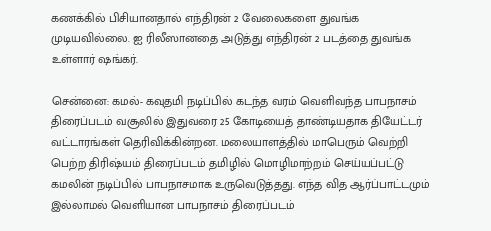கணக்கில் பிசியானதால் எந்திரன் 2 வேலைகளை துவங்க முடியவில்லை. ஐ ரிலீஸானதை அடுத்து எந்திரன் 2 படத்தை துவங்க உள்ளார் ஷங்கர்.

சென்னை: கமல்- கவுதமி நடிப்பில் கடந்த வரம் வெளிவந்த பாபநாசம் திரைப்படம் வசூலில் இதுவரை 25 கோடியைத் தாண்டியதாக தியேட்டர் வட்டாரங்கள் தெரிவிக்கின்றன. மலையாளத்தில் மாபெரும் வெற்றி பெற்ற திரிஷ்யம் திரைப்படம் தமிழில் மொழிமாற்றம் செய்யப்பட்டு கமலின் நடிப்பில் பாபநாசமாக உருவெடுத்தது. எந்த வித ஆர்ப்பாட்டமும் இல்லாமல் வெளியான பாபநாசம் திரைப்படம்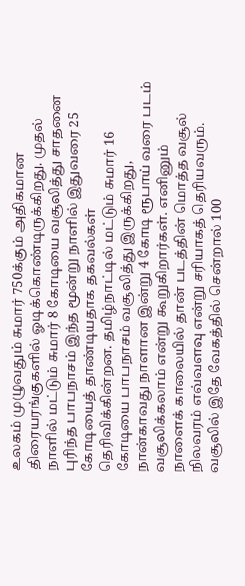உலகம் முழுவதும் சுமார் 750க்கும் அதிகமான திரையரங்குகளில் ஓடிக்கொண்டிருக்கிறது. முதல் நாளில் மட்டும் சுமார் 8 கோடியை வசூலித்து சாதனை புரிந்த பாபநாசம் இந்த மூன்று நாளில் இதுவரை 25 கோடியைத் தாண்டியதாக தகவல்கள் தெரிவிக்கின்றன. தமிழ்நாட்டில் மட்டும் சுமார் 16 கோடியை பாபநாசம் வசூலித்து இருக்கிறது, நான்காவது நாளான இன்று 4 கோடி ரூபாய் வரை படம் வசூலிக்கலாம் என்று கூறுகிறார்கள். எனினும் நாளைக் காலையில் தான் படத்தின் மொத்த வசூல் நிலவரம் எவ்வளவு என்று சரியாகத் தெரியவரும். வசூலில் இதே வேகத்தில் சென்றால் 100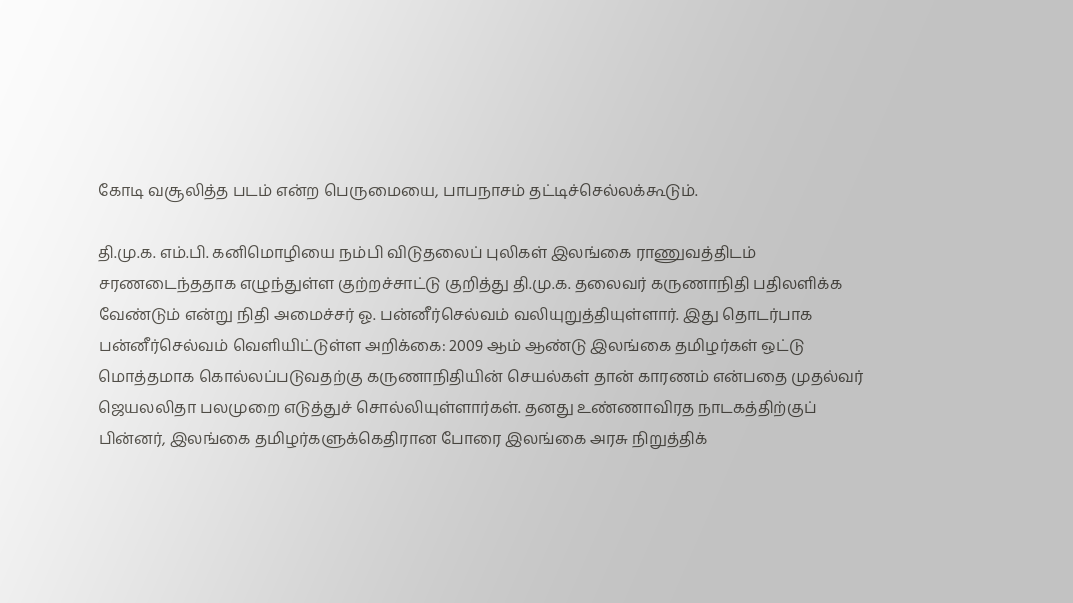கோடி வசூலித்த படம் என்ற பெருமையை, பாபநாசம் தட்டிச்செல்லக்கூடும்.

தி.மு.க. எம்.பி. கனிமொழியை நம்பி விடுதலைப் புலிகள் இலங்கை ராணுவத்திடம் சரணடைந்ததாக எழுந்துள்ள குற்றச்சாட்டு குறித்து தி.மு.க. தலைவர் கருணாநிதி பதிலளிக்க வேண்டும் என்று நிதி அமைச்சர் ஓ. பன்னீர்செல்வம் வலியுறுத்தியுள்ளார். இது தொடர்பாக பன்னீர்செல்வம் வெளியிட்டுள்ள அறிக்கை: 2009 ஆம் ஆண்டு இலங்கை தமிழர்கள் ஒட்டு மொத்தமாக கொல்லப்படுவதற்கு கருணாநிதியின் செயல்கள் தான் காரணம் என்பதை முதல்வர் ஜெயலலிதா பலமுறை எடுத்துச் சொல்லியுள்ளார்கள். தனது உண்ணாவிரத நாடகத்திற்குப் பின்னர், இலங்கை தமிழர்களுக்கெதிரான போரை இலங்கை அரசு நிறுத்திக்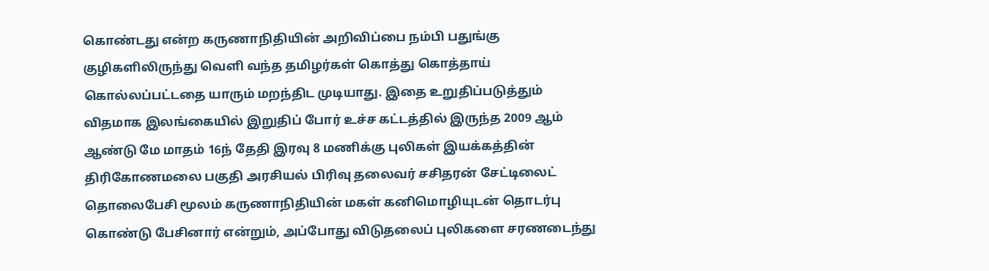கொண்டது என்ற கருணாநிதியின் அறிவிப்பை நம்பி பதுங்கு குழிகளிலிருந்து வெளி வந்த தமிழர்கள் கொத்து கொத்தாய் கொல்லப்பட்டதை யாரும் மறந்திட முடியாது. இதை உறுதிப்படுத்தும் விதமாக இலங்கையில் இறுதிப் போர் உச்ச கட்டத்தில் இருந்த 2009 ஆம் ஆண்டு மே மாதம் 16ந் தேதி இரவு 8 மணிக்கு புலிகள் இயக்கத்தின் திரிகோணமலை பகுதி அரசியல் பிரிவு தலைவர் சசிதரன் சேட்டிலைட் தொலைபேசி மூலம் கருணாநிதியின் மகள் கனிமொழியுடன் தொடர்பு கொண்டு பேசினார் என்றும், அப்போது விடுதலைப் புலிகளை சரணடைந்து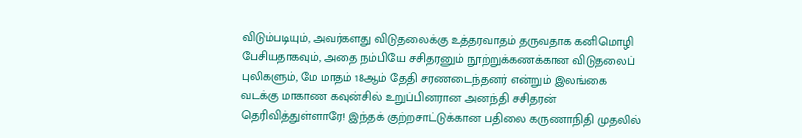விடும்படியும், அவர்களது விடுதலைக்கு உத்தரவாதம் தருவதாக கனிமொழி பேசியதாகவும், அதை நம்பியே சசிதரனும் நூற்றுக்கணக்கான விடுதலைப் புலிகளும், மே மாதம் 18ஆம் தேதி சரணடைந்தனர் என்றும் இலங்கை வடக்கு மாகாண கவுன்சில் உறுப்பினரான அனந்தி சசிதரன் தெரிவித்துள்ளாரே! இந்தக் குற்றசாட்டுக்கான பதிலை கருணாநிதி முதலில்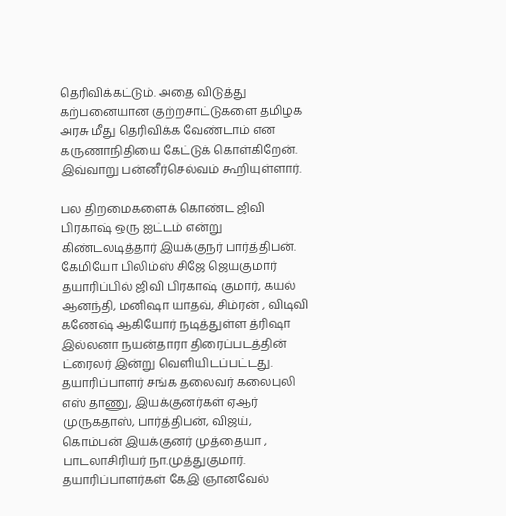தெரிவிக்கட்டும். அதை விடுத்து கற்பனையான குற்றசாட்டுகளை தமிழக அரசு மீது தெரிவிக்க வேண்டாம் என கருணாநிதியை கேட்டுக் கொள்கிறேன். இவ்வாறு பன்னீர்செல்வம் கூறியுள்ளார்.

பல திறமைகளைக் கொண்ட ஜிவி பிரகாஷ் ஒரு ஐட்டம் என்று கிண்டலடித்தார் இயக்குநர் பார்த்திபன். கேமியோ பிலிம்ஸ் சிஜே ஜெயகுமார் தயாரிப்பில் ஜிவி பிரகாஷ் குமார், கயல் ஆனந்தி, மனிஷா யாதவ், சிம்ரன் , விடிவி கணேஷ் ஆகியோர் நடித்துள்ள த்ரிஷா இல்லனா நயன்தாரா திரைப்படத்தின் ட்ரைலர் இன்று வெளியிடப்பட்டது. தயாரிப்பாளர் சங்க தலைவர் கலைபுலி எஸ் தாணு, இயக்குனர்கள் ஏஆர் முருகதாஸ், பார்த்திபன், விஜய், கொம்பன் இயக்குனர் முத்தையா , பாடலாசிரியர் நா.முத்துகுமார். தயாரிப்பாளர்கள் கேஇ ஞானவேல்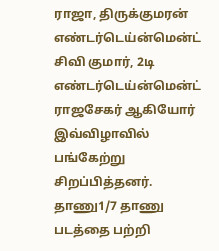ராஜா, திருக்குமரன் எண்டர்டெய்ன்மென்ட் சிவி குமார், 2டி எண்டர்டெய்ன்மென்ட் ராஜசேகர் ஆகியோர் இவ்விழாவில் பங்கேற்று சிறப்பித்தனர். தாணு1/7 தாணு படத்தை பற்றி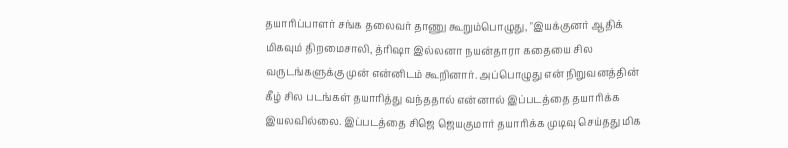தயாரிப்பாளர் சங்க தலைவர் தாணு கூறும்பொழுது, "இயக்குனர் ஆதிக் மிகவும் திறமைசாலி, த்ரிஷா இல்லனா நயன்தாரா கதையை சில வருடங்களுக்கு முன் என்னிடம் கூறினார். அப்பொழுது என் நிறுவனத்தின் கீழ் சில படங்கள் தயாரித்து வந்ததால் என்னால் இப்படத்தை தயாரிக்க இயலவில்லை. இப்படத்தை சிஜெ ஜெயகுமார் தயாரிக்க முடிவு செய்தது மிக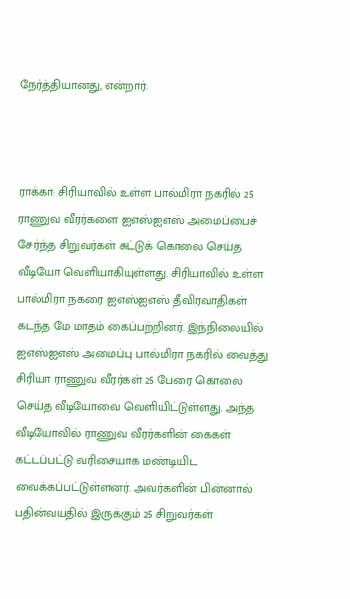நேர்த்தியானது, என்றார்.



ராக்கா: சிரியாவில் உள்ள பால்மிரா நகரில் 25 ராணுவ வீரர்களை ஐஎஸ்ஐஎஸ் அமைப்பைச் சேர்ந்த சிறுவர்கள் சுட்டுக் கொலை செய்த வீடியோ வெளியாகியுள்ளது. சிரியாவில் உள்ள பால்மிரா நகரை ஐஎஸ்ஐஎஸ் தீவிரவாதிகள் கடந்த மே மாதம் கைப்பற்றினர். இந்நிலையில் ஐஎஸ்ஐஎஸ் அமைப்பு பால்மிரா நகரில் வைத்து சிரியா ராணுவ வீரர்கள் 25 பேரை கொலை செய்த வீடியோவை வெளியிட்டுள்ளது. அந்த வீடியோவில் ராணுவ வீரர்களின் கைகள் கட்டப்பட்டு வரிசையாக மண்டியிட வைக்கப்பட்டுள்ளனர். அவர்களின் பின்னால் பதின்வயதில் இருக்கும் 25 சிறுவர்கள்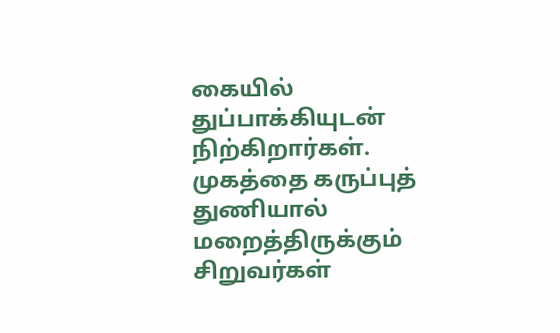கையில் துப்பாக்கியுடன் நிற்கிறார்கள். முகத்தை கருப்புத் துணியால் மறைத்திருக்கும் சிறுவர்கள்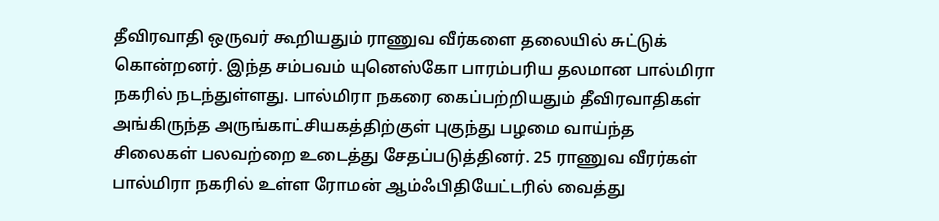தீவிரவாதி ஒருவர் கூறியதும் ராணுவ வீர்களை தலையில் சுட்டுக் கொன்றனர். இந்த சம்பவம் யுனெஸ்கோ பாரம்பரிய தலமான பால்மிரா நகரில் நடந்துள்ளது. பால்மிரா நகரை கைப்பற்றியதும் தீவிரவாதிகள் அங்கிருந்த அருங்காட்சியகத்திற்குள் புகுந்து பழமை வாய்ந்த சிலைகள் பலவற்றை உடைத்து சேதப்படுத்தினர். 25 ராணுவ வீரர்கள் பால்மிரா நகரில் உள்ள ரோமன் ஆம்ஃபிதியேட்டரில் வைத்து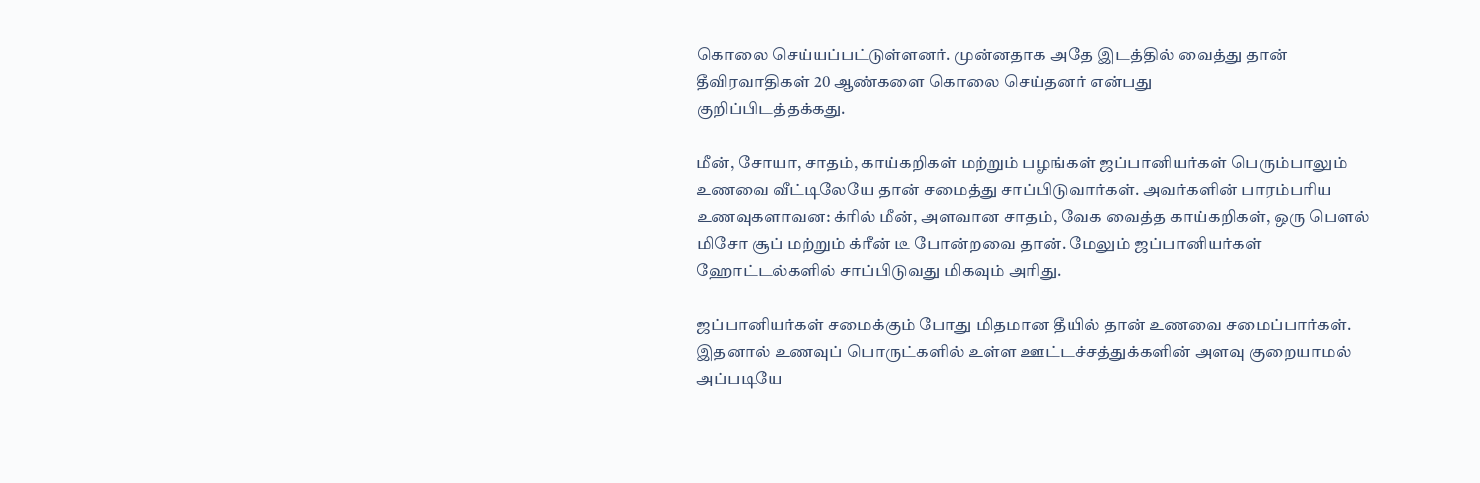கொலை செய்யப்பட்டுள்ளனர். முன்னதாக அதே இடத்தில் வைத்து தான் தீவிரவாதிகள் 20 ஆண்களை கொலை செய்தனர் என்பது
குறிப்பிடத்தக்கது.

மீன், சோயா, சாதம், காய்கறிகள் மற்றும் பழங்கள் ஜப்பானியர்கள் பெரும்பாலும் உணவை வீட்டிலேயே தான் சமைத்து சாப்பிடுவார்கள். அவர்களின் பாரம்பரிய உணவுகளாவன: க்ரில் மீன், அளவான சாதம், வேக வைத்த காய்கறிகள், ஒரு பௌல் மிசோ சூப் மற்றும் க்ரீன் டீ போன்றவை தான். மேலும் ஜப்பானியர்கள் ஹோட்டல்களில் சாப்பிடுவது மிகவும் அரிது.

ஜப்பானியர்கள் சமைக்கும் போது மிதமான தீயில் தான் உணவை சமைப்பார்கள். இதனால் உணவுப் பொருட்களில் உள்ள ஊட்டச்சத்துக்களின் அளவு குறையாமல் அப்படியே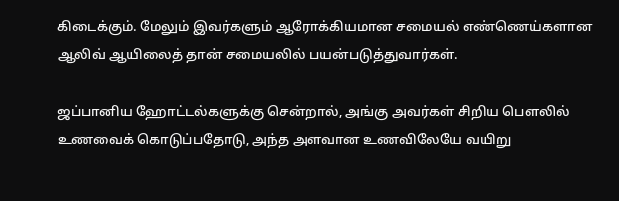கிடைக்கும். மேலும் இவர்களும் ஆரோக்கியமான சமையல் எண்ணெய்களான ஆலிவ் ஆயிலைத் தான் சமையலில் பயன்படுத்துவார்கள்.

ஜப்பானிய ஹோட்டல்களுக்கு சென்றால், அங்கு அவர்கள் சிறிய பௌலில் உணவைக் கொடுப்பதோடு, அந்த அளவான உணவிலேயே வயிறு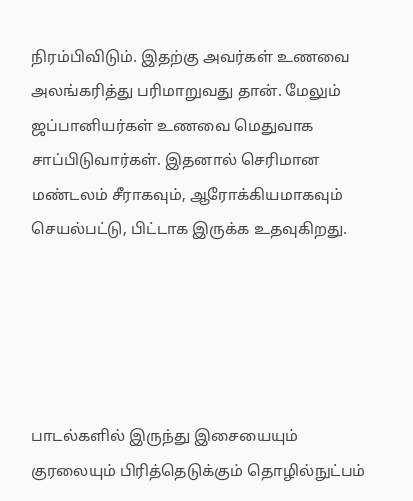நிரம்பிவிடும். இதற்கு அவர்கள் உணவை அலங்கரித்து பரிமாறுவது தான். மேலும் ஜப்பானியர்கள் உணவை மெதுவாக சாப்பிடுவார்கள். இதனால் செரிமான மண்டலம் சீராகவும், ஆரோக்கியமாகவும் செயல்பட்டு, பிட்டாக இருக்க உதவுகிறது.





பாடல்களில் இருந்து இசையையும் குரலையும் பிரித்தெடுக்கும் தொழில்நுட்பம்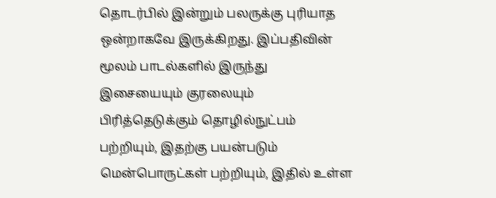தொடர்பில் இன்றும் பலருக்கு புரியாத ஒன்றாகவே இருக்கிறது. இப்பதிவின் மூலம் பாடல்களில் இருந்து இசையையும் குரலையும் பிரித்தெடுக்கும் தொழில்நுட்பம் பற்றியும், இதற்கு பயன்படும் மென்பொருட்கள் பற்றியும், இதில் உள்ள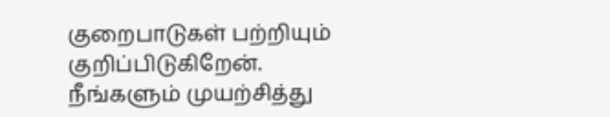குறைபாடுகள் பற்றியும் குறிப்பிடுகிறேன்.
நீங்களும் முயற்சித்து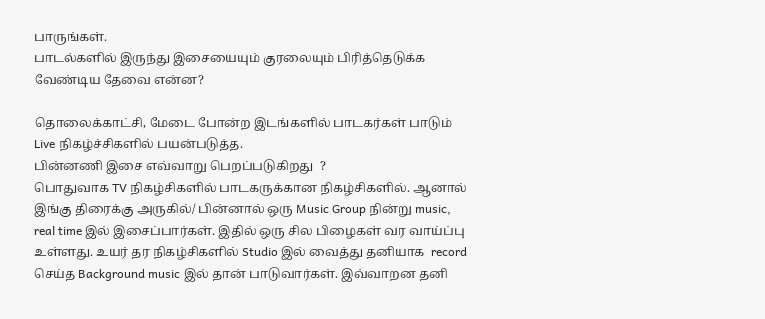பாருங்கள்.
பாடல்களில் இருந்து இசையையும் குரலையும் பிரித்தெடுக்க வேண்டிய தேவை என்ன?

தொலைக்காட்சி, மேடை போன்ற இடங்களில் பாடகர்கள் பாடும் Live நிகழ்ச்சிகளில் பயன்படுத்த.
பின்னணி இசை எவ்வாறு பெறப்படுகிறது  ?
பொதுவாக TV நிகழ்சிகளில் பாடகருக்கான நிகழ்சிகளில். ஆனால் இங்கு திரைக்கு அருகில்/ பின்னால் ஒரு Music Group நின்று music, real time இல் இசைப்பார்கள். இதில் ஒரு சில பிழைகள் வர வாய்ப்பு உள்ளது. உயர் தர நிகழ்சிகளில் Studio இல் வைத்து தனியாக  record செய்த Background music இல் தான் பாடுவார்கள். இவ்வாறன தனி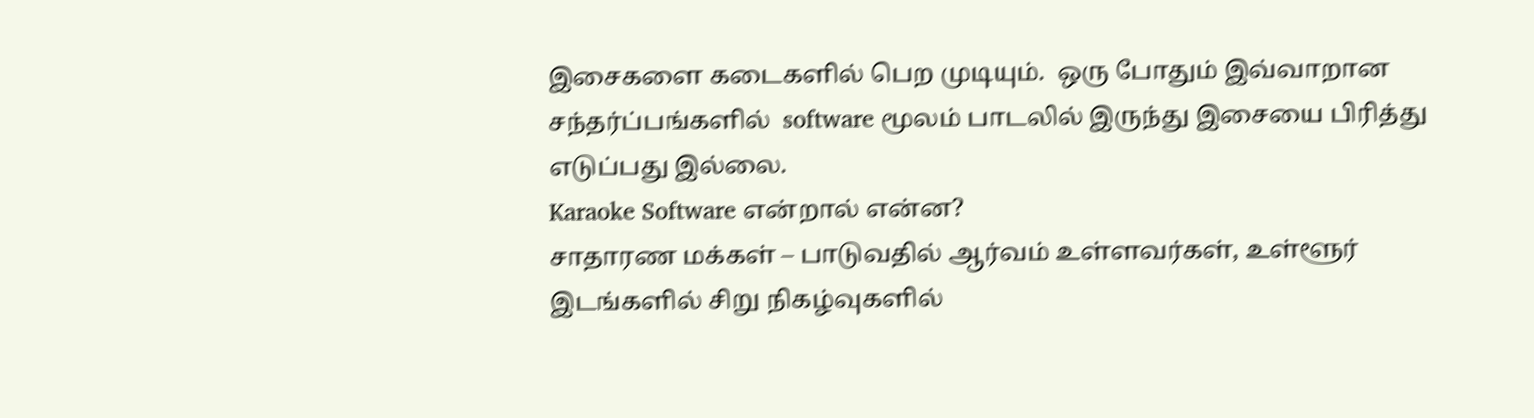இசைகளை கடைகளில் பெற முடியும்.  ஒரு போதும் இவ்வாறான சந்தர்ப்பங்களில்  software மூலம் பாடலில் இருந்து இசையை பிரித்து எடுப்பது இல்லை.
Karaoke Software என்றால் என்ன?
சாதாரண மக்கள் – பாடுவதில் ஆர்வம் உள்ளவர்கள், உள்ளூர் இடங்களில் சிறு நிகழ்வுகளில்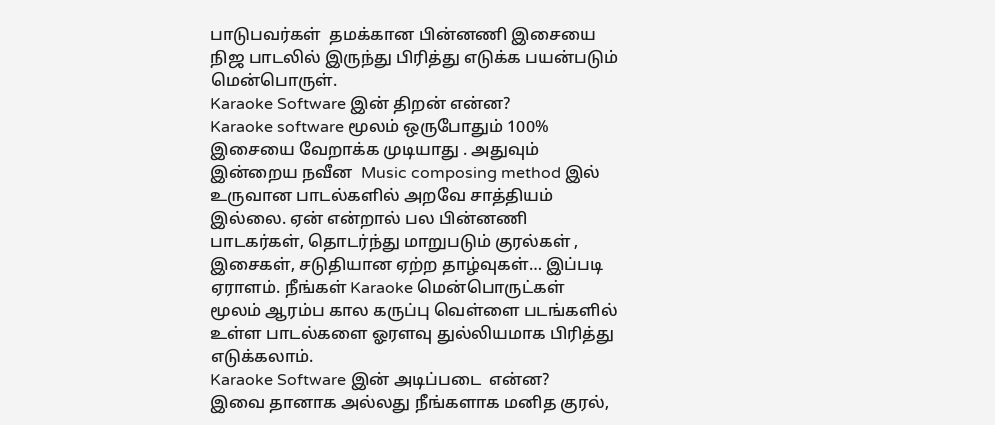பாடுபவர்கள்  தமக்கான பின்னணி இசையை நிஜ பாடலில் இருந்து பிரித்து எடுக்க பயன்படும் மென்பொருள்.
Karaoke Software இன் திறன் என்ன?
Karaoke software மூலம் ஒருபோதும் 100% இசையை வேறாக்க முடியாது . அதுவும் இன்றைய நவீன  Music composing method இல் உருவான பாடல்களில் அறவே சாத்தியம் இல்லை. ஏன் என்றால் பல பின்னணி பாடகர்கள், தொடர்ந்து மாறுபடும் குரல்கள் , இசைகள், சடுதியான ஏற்ற தாழ்வுகள்… இப்படி ஏராளம். நீங்கள் Karaoke மென்பொருட்கள் மூலம் ஆரம்ப கால கருப்பு வெள்ளை படங்களில் உள்ள பாடல்களை ஓரளவு துல்லியமாக பிரித்து எடுக்கலாம்.
Karaoke Software இன் அடிப்படை  என்ன?
இவை தானாக அல்லது நீங்களாக மனித குரல்,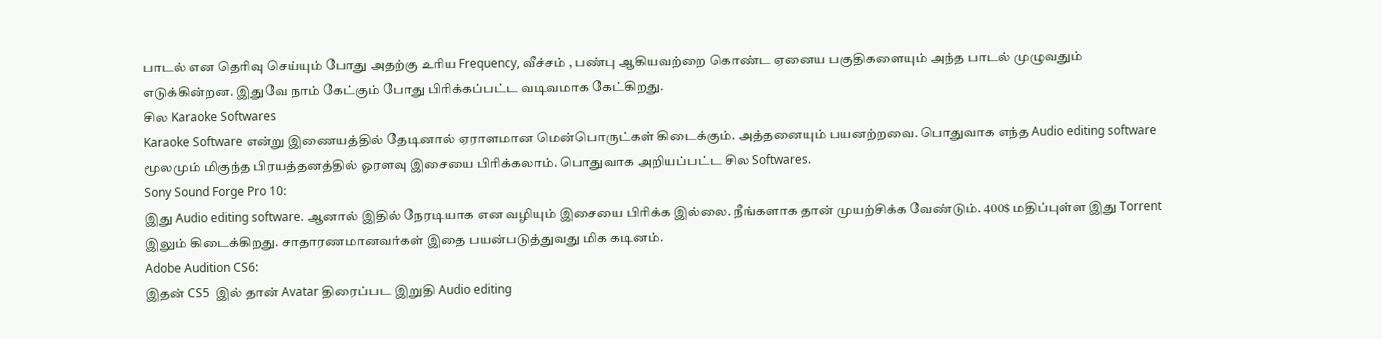பாடல் என தெரிவு செய்யும் போது அதற்கு உரிய Frequency, வீச்சம் , பண்பு ஆகியவற்றை கொண்ட ஏனைய பகுதிகளையும் அந்த பாடல் முழுவதும் எடுக்கின்றன. இதுவே நாம் கேட்கும் போது பிரிக்கப்பட்ட வடிவமாக கேட்கிறது.
சில Karaoke Softwares
Karaoke Software என்று இணையத்தில் தேடினால் ஏராளமான மென்பொருட்கள் கிடைக்கும். அத்தனையும் பயனற்றவை. பொதுவாக எந்த Audio editing software மூலமும் மிகுந்த பிரயத்தனத்தில் ஓரளவு இசையை பிரிக்கலாம். பொதுவாக அறியப்பட்ட சில Softwares.
Sony Sound Forge Pro 10:
இது Audio editing software. ஆனால் இதில் நேரடியாக என வழியும் இசையை பிரிக்க இல்லை. நீங்களாக தான் முயற்சிக்க வேண்டும். 400$ மதிப்புள்ள இது Torrent இலும் கிடைக்கிறது. சாதாரணமானவர்கள் இதை பயன்படுத்துவது மிக கடினம்.
Adobe Audition CS6:
இதன் CS5  இல் தான் Avatar திரைப்பட இறுதி Audio editing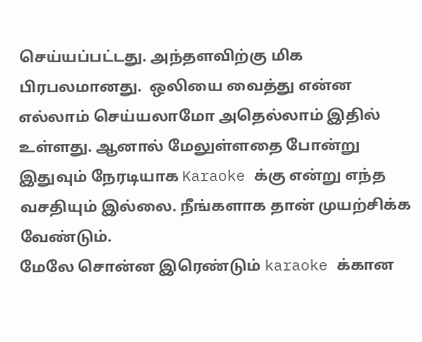செய்யப்பட்டது. அந்தளவிற்கு மிக பிரபலமானது.  ஒலியை வைத்து என்ன எல்லாம் செய்யலாமோ அதெல்லாம் இதில் உள்ளது. ஆனால் மேலுள்ளதை போன்று இதுவும் நேரடியாக Karaoke க்கு என்று எந்த வசதியும் இல்லை. நீங்களாக தான் முயற்சிக்க வேண்டும்.
மேலே சொன்ன இரெண்டும் karaoke க்கான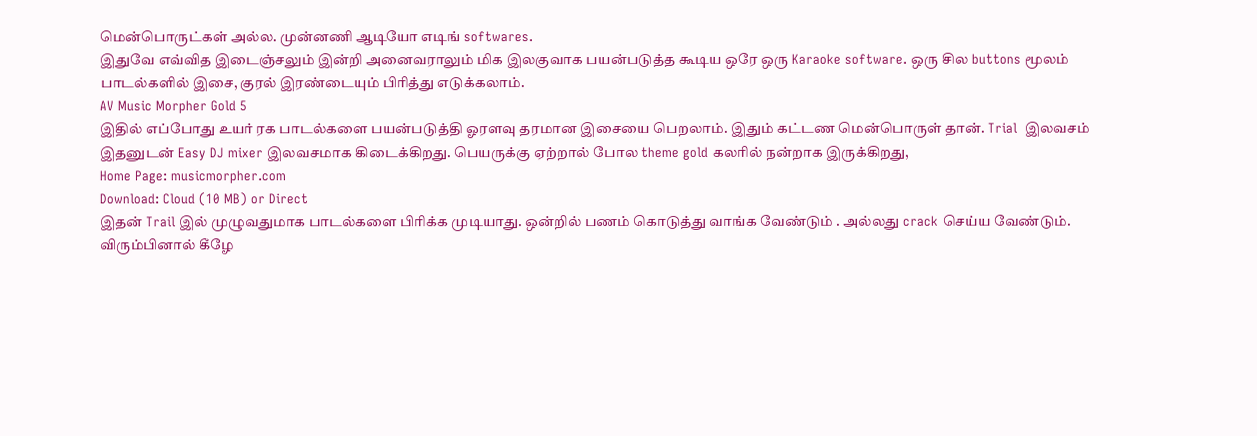மென்பொருட்கள் அல்ல. முன்னணி ஆடியோ எடிங் softwares.
இதுவே எவ்வித இடைஞ்சலும் இன்றி அனைவராலும் மிக இலகுவாக பயன்படுத்த கூடிய ஒரே ஒரு Karaoke software. ஒரு சில buttons மூலம் பாடல்களில் இசை, குரல் இரண்டையும் பிரித்து எடுக்கலாம்.
AV Music Morpher Gold 5
இதில் எப்போது உயர் ரக பாடல்களை பயன்படுத்தி ஓரளவு தரமான இசையை பெறலாம். இதும் கட்டண மென்பொருள் தான். Trial  இலவசம்  இதனுடன் Easy DJ mixer இலவசமாக கிடைக்கிறது. பெயருக்கு ஏற்றால் போல theme gold கலரில் நன்றாக இருக்கிறது,
Home Page: musicmorpher.com
Download: Cloud (10 MB) or Direct
இதன் Trail இல் முழுவதுமாக பாடல்களை பிரிக்க முடியாது. ஒன்றில் பணம் கொடுத்து வாங்க வேண்டும் . அல்லது crack செய்ய வேண்டும்.
விரும்பினால் கீழே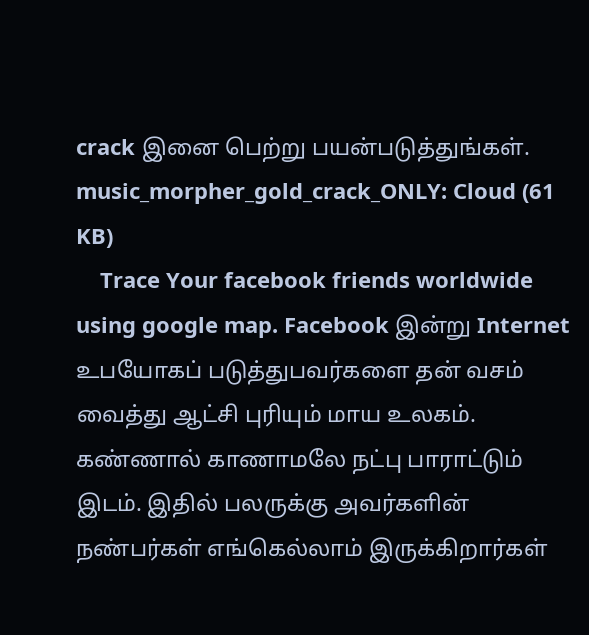crack இனை பெற்று பயன்படுத்துங்கள்.
music_morpher_gold_crack_ONLY: Cloud (61 KB)
    Trace Your facebook friends worldwide using google map. Facebook இன்று Internet உபயோகப் படுத்துபவர்களை தன் வசம் வைத்து ஆட்சி புரியும் மாய உலகம். கண்ணால் காணாமலே நட்பு பாராட்டும் இடம். இதில் பலருக்கு அவர்களின் நண்பர்கள் எங்கெல்லாம் இருக்கிறார்கள்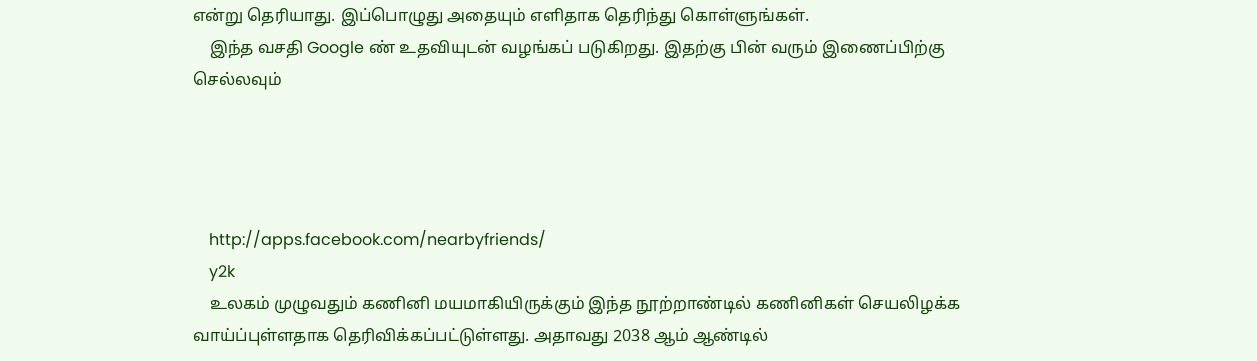என்று தெரியாது. இப்பொழுது அதையும் எளிதாக தெரிந்து கொள்ளுங்கள்.
    இந்த வசதி Google ண் உதவியுடன் வழங்கப் படுகிறது. இதற்கு பின் வரும் இணைப்பிற்கு செல்லவும்




    http://apps.facebook.com/nearbyfriends/
    y2k
    உலகம் முழுவதும் கணினி மயமாகியிருக்கும் இந்த நூற்றாண்டில் கணினிகள் செயலிழக்க வாய்ப்புள்ளதாக தெரிவிக்கப்பட்டுள்ளது. அதாவது 2038 ஆம் ஆண்டில்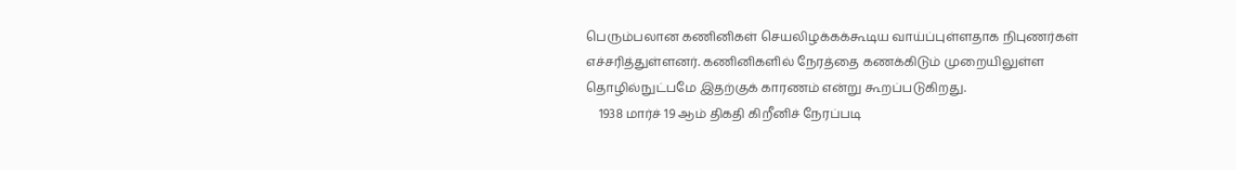பெரும்பலான கணினிகள் செயலிழக்கக்கூடிய வாய்ப்புள்ளதாக நிபுணர்கள் எச்சரித்துள்ளனர். கணினிகளில் நேரத்தை கணக்கிடும் முறையிலுள்ள தொழில்நுட்பமே இதற்குக் காரணம் என்று கூறப்படுகிறது.
    1938 மார்ச் 19 ஆம் திகதி கிறீனிச் நேரப்படி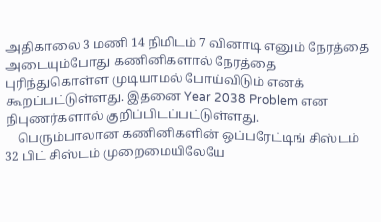அதிகாலை 3 மணி 14 நிமிடம் 7 வினாடி எனும் நேரத்தை அடையும்போது கணினிகளால் நேரத்தை புரிந்துகொள்ள முடியாமல் போய்விடும் எனக் கூறப்பட்டுள்ளது. இதனை Year 2038 Problem என நிபுணர்களால் குறிப்பிடப்பட்டுள்ளது.
    பெரும்பாலான கணினிகளின் ஒப்பரேட்டிங் சிஸ்டம் 32 பிட் சிஸ்டம் முறைமையிலேயே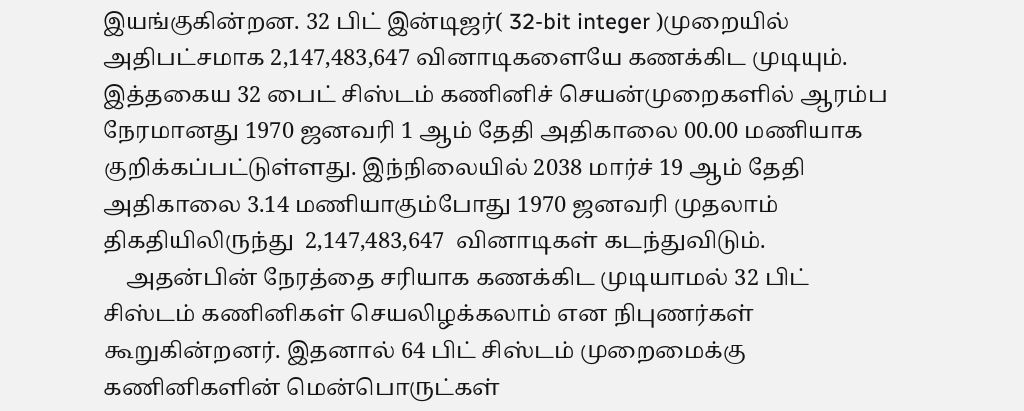இயங்குகின்றன. 32 பிட் இன்டிஜர்( 32-bit integer )முறையில் அதிபட்சமாக 2,147,483,647 வினாடிகளையே கணக்கிட முடியும். இத்தகைய 32 பைட் சிஸ்டம் கணினிச் செயன்முறைகளில் ஆரம்ப நேரமானது 1970 ஜனவரி 1 ஆம் தேதி அதிகாலை 00.00 மணியாக குறிக்கப்பட்டுள்ளது. இந்நிலையில் 2038 மார்ச் 19 ஆம் தேதி அதிகாலை 3.14 மணியாகும்போது 1970 ஜனவரி முதலாம் திகதியிலிருந்து  2,147,483,647  வினாடிகள் கடந்துவிடும்.
    அதன்பின் நேரத்தை சரியாக கணக்கிட முடியாமல் 32 பிட் சிஸ்டம் கணினிகள் செயலிழக்கலாம் என நிபுணர்கள் கூறுகின்றனர். இதனால் 64 பிட் சிஸ்டம் முறைமைக்கு கணினிகளின் மென்பொருட்கள்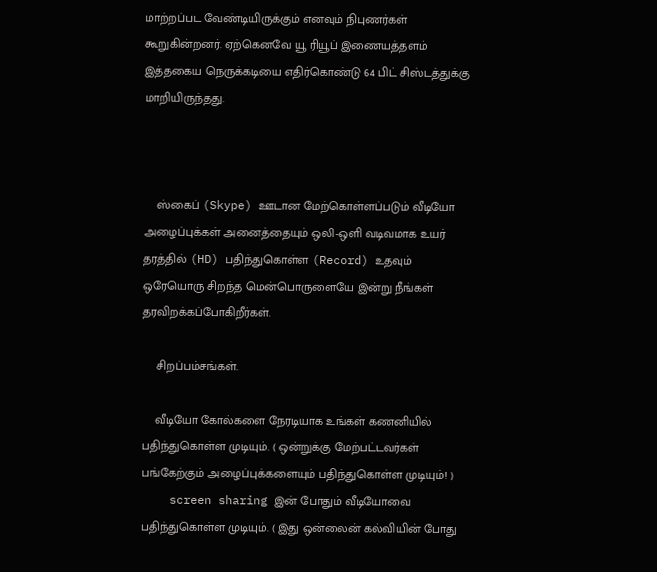மாற்றப்பட வேண்டியிருக்கும் எனவும் நிபுணர்கள் கூறுகின்றனர். ஏற்கெனவே யூ ரியூப் இணையத்தளம் இத்தகைய நெருக்கடியை எதிர்கொண்டு 64 பிட் சிஸ்டத்துக்கு மாறியிருந்தது.



    ஸ்கைப் (Skype) ஊடான மேற்கொள்ளப்படும் வீடியோ அழைப்புக்கள் அனைத்தையும் ஒலி-ஒளி வடிவமாக உயர் தரத்தில் (HD) பதிந்துகொள்ள (Record) உதவும் ஒரேயொரு சிறந்த மென்பொருளையே இன்று நீங்கள் தரவிறக்கப்போகிறீர்கள்.

    சிறப்பம்சங்கள்.

    வீடியோ கோல்களை நேரடியாக உங்கள் கணனியில் பதிந்துகொள்ள முடியும். ( ஒன்றுக்கு மேற்பட்டவர்கள் பங்கேற்கும் அழைப்புக்களையும் பதிந்துகொள்ள முடியும்! )
    screen sharing இன் போதும் வீடியோவை பதிந்துகொள்ள முடியும். ( இது ஒன்லைன் கல்வியின் போது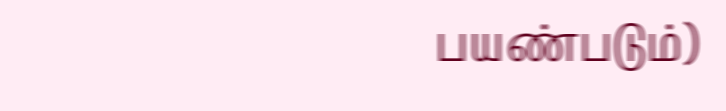பயண்படும்)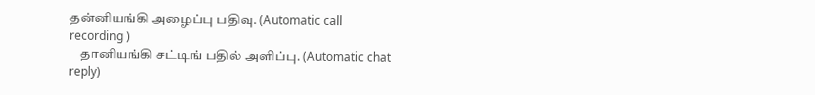தன்னியங்கி அழைப்பு பதிவு. (Automatic call recording )
    தானியங்கி சட்டிங் பதில் அளிப்பு. (Automatic chat reply)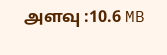அளவு :10.6 MB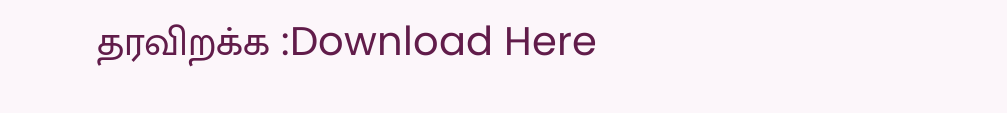தரவிறக்க :Download Here